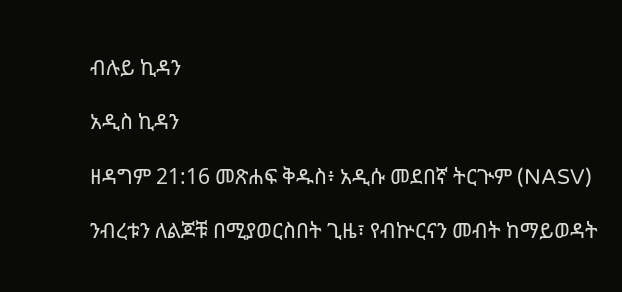ብሉይ ኪዳን

አዲስ ኪዳን

ዘዳግም 21:16 መጽሐፍ ቅዱስ፥ አዲሱ መደበኛ ትርጒም (NASV)

ንብረቱን ለልጆቹ በሚያወርስበት ጊዜ፣ የብኵርናን መብት ከማይወዳት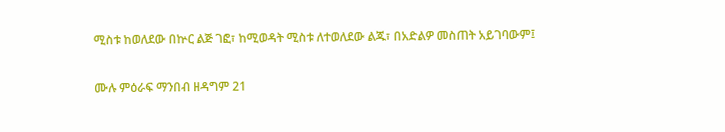ሚስቱ ከወለደው በኵር ልጅ ገፎ፣ ከሚወዳት ሚስቱ ለተወለደው ልጁ፣ በአድልዎ መስጠት አይገባውም፤

ሙሉ ምዕራፍ ማንበብ ዘዳግም 21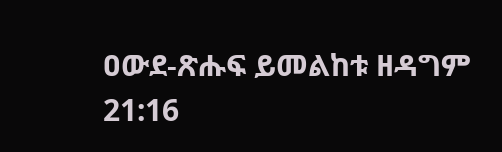ዐውደ-ጽሑፍ ይመልከቱ ዘዳግም 21:16